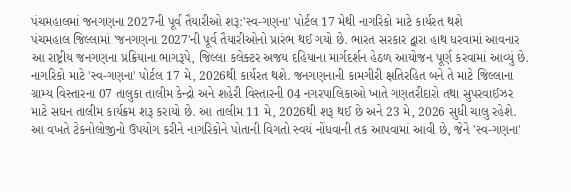પંચમહાલમાં જનગણના 2027ની પૂર્વ તૈયારીઓ શરૂ:'સ્વ-ગણના' પોર્ટલ 17 મેથી નાગરિકો માટે કાર્યરત થશે
પંચમહાલ જિલ્લામાં 'જનગણના 2027'ની પૂર્વ તૈયારીઓનો પ્રારંભ થઈ ગયો છે. ભારત સરકાર દ્વારા હાથ ધરવામાં આવનાર આ રાષ્ટ્રીય જનગણના પ્રક્રિયાના ભાગરૂપે, જિલ્લા કલેક્ટર અજય દહિયાના માર્ગદર્શન હેઠળ આયોજન પૂર્ણ કરવામાં આવ્યું છે. નાગરિકો માટે 'સ્વ-ગણના' પોર્ટલ 17 મે, 2026થી કાર્યરત થશે. જનગણનાની કામગીરી ક્ષતિરહિત બને તે માટે જિલ્લાના ગ્રામ્ય વિસ્તારના 07 તાલુકા તાલીમ કેન્દ્રો અને શહેરી વિસ્તારની 04 નગરપાલિકાઓ ખાતે ગણતરીદારો તથા સુપરવાઈઝર માટે સઘન તાલીમ કાર્યક્રમ શરૂ કરાયો છે. આ તાલીમ 11 મે, 2026થી શરૂ થઈ છે અને 23 મે, 2026 સુધી ચાલુ રહેશે.
આ વખતે ટેકનોલોજીનો ઉપયોગ કરીને નાગરિકોને પોતાની વિગતો સ્વયં નોંધવાની તક આપવામાં આવી છે, જેને 'સ્વ-ગણના'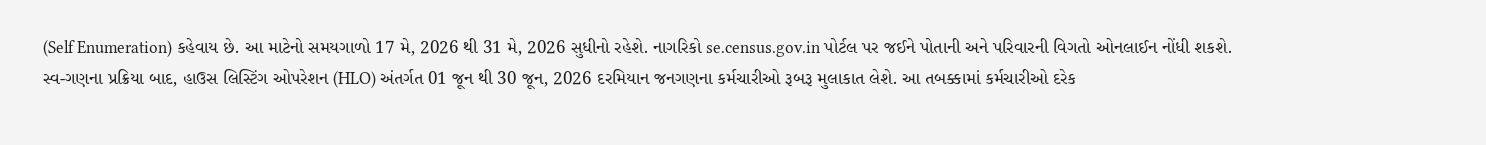(Self Enumeration) કહેવાય છે. આ માટેનો સમયગાળો 17 મે, 2026 થી 31 મે, 2026 સુધીનો રહેશે. નાગરિકો se.census.gov.in પોર્ટલ પર જઈને પોતાની અને પરિવારની વિગતો ઓનલાઈન નોંધી શકશે. સ્વ-ગણના પ્રક્રિયા બાદ, હાઉસ લિસ્ટિંગ ઓપરેશન (HLO) અંતર્ગત 01 જૂન થી 30 જૂન, 2026 દરમિયાન જનગણના કર્મચારીઓ રૂબરૂ મુલાકાત લેશે. આ તબક્કામાં કર્મચારીઓ દરેક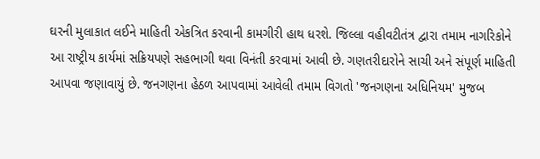ઘરની મુલાકાત લઈને માહિતી એકત્રિત કરવાની કામગીરી હાથ ધરશે. જિલ્લા વહીવટીતંત્ર દ્વારા તમામ નાગરિકોને આ રાષ્ટ્રીય કાર્યમાં સક્રિયપણે સહભાગી થવા વિનંતી કરવામાં આવી છે. ગણતરીદારોને સાચી અને સંપૂર્ણ માહિતી આપવા જણાવાયું છે. જનગણના હેઠળ આપવામાં આવેલી તમામ વિગતો 'જનગણના અધિનિયમ' મુજબ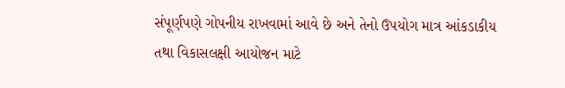સંપૂર્ણપણે ગોપનીય રાખવામાં આવે છે અને તેનો ઉપયોગ માત્ર આંકડાકીય તથા વિકાસલક્ષી આયોજન માટે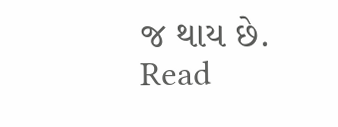જ થાય છે.
Read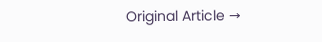Original Article →